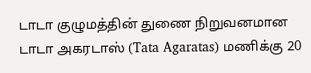டாடா குழுமத்தின் துணை நிறுவனமான டாடா அகரடாஸ் (Tata Agaratas) மணிக்கு 20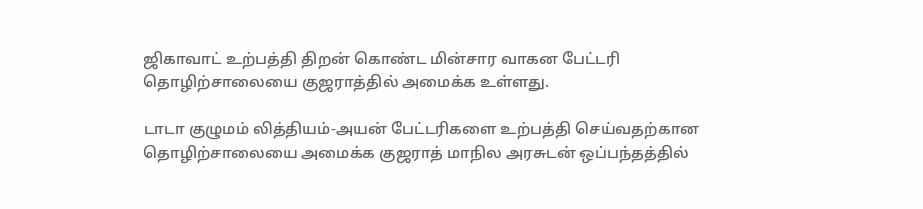ஜிகாவாட் உற்பத்தி திறன் கொண்ட மின்சார வாகன பேட்டரி தொழிற்சாலையை குஜராத்தில் அமைக்க உள்ளது.

டாடா குழுமம் லித்தியம்-அயன் பேட்டரிகளை உற்பத்தி செய்வதற்கான தொழிற்சாலையை அமைக்க குஜராத் மாநில அரசுடன் ஒப்பந்தத்தில்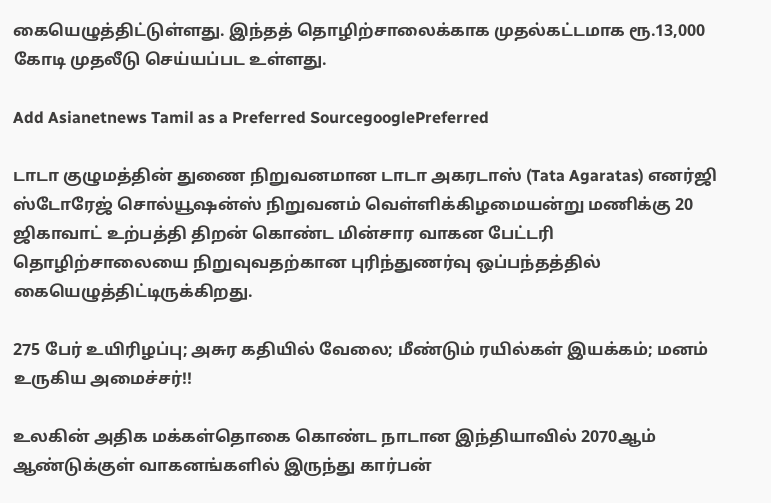கையெழுத்திட்டுள்ளது. இந்தத் தொழிற்சாலைக்காக முதல்கட்டமாக ரூ.13,000 கோடி முதலீடு செய்யப்பட உள்ளது.

Add Asianetnews Tamil as a Preferred SourcegooglePreferred

டாடா குழுமத்தின் துணை நிறுவனமான டாடா அகரடாஸ் (Tata Agaratas) எனர்ஜி ஸ்டோரேஜ் சொல்யூஷன்ஸ் நிறுவனம் வெள்ளிக்கிழமையன்று மணிக்கு 20 ஜிகாவாட் உற்பத்தி திறன் கொண்ட மின்சார வாகன பேட்டரி தொழிற்சாலையை நிறுவுவதற்கான புரிந்துணர்வு ஒப்பந்தத்தில் கையெழுத்திட்டிருக்கிறது.

275 பேர் உயிரிழப்பு; அசுர கதியில் வேலை; மீண்டும் ரயில்கள் இயக்கம்; மனம் உருகிய அமைச்சர்!!

உலகின் அதிக மக்கள்தொகை கொண்ட நாடான இந்தியாவில் 2070ஆம் ஆண்டுக்குள் வாகனங்களில் இருந்து கார்பன்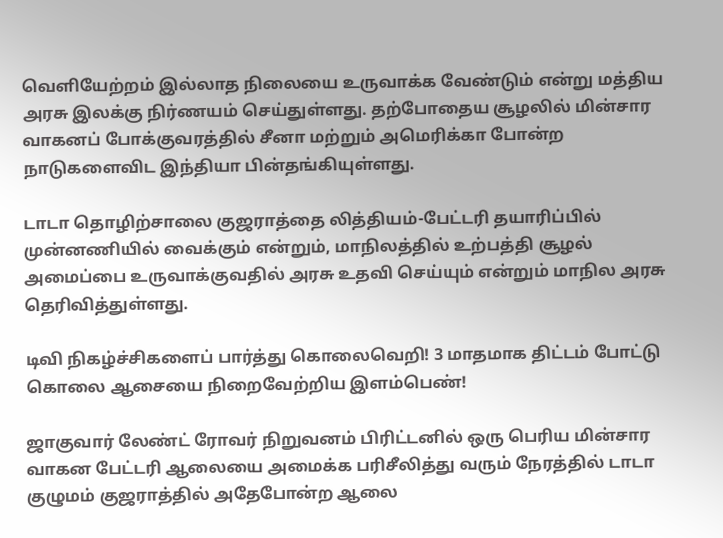வெளியேற்றம் இல்லாத நிலையை உருவாக்க வேண்டும் என்று மத்திய அரசு இலக்கு நிர்ணயம் செய்துள்ளது. தற்போதைய சூழலில் மின்சார வாகனப் போக்குவரத்தில் சீனா மற்றும் அமெரிக்கா போன்ற நாடுகளைவிட இந்தியா பின்தங்கியுள்ளது.

டாடா தொழிற்சாலை குஜராத்தை லித்தியம்-பேட்டரி தயாரிப்பில் முன்னணியில் வைக்கும் என்றும், மாநிலத்தில் உற்பத்தி சூழல் அமைப்பை உருவாக்குவதில் அரசு உதவி செய்யும் என்றும் மாநில அரசு தெரிவித்துள்ளது.

டிவி நிகழ்ச்சிகளைப் பார்த்து கொலைவெறி! 3 மாதமாக திட்டம் போட்டு கொலை ஆசையை நிறைவேற்றிய இளம்பெண்!

ஜாகுவார் லேண்ட் ரோவர் நிறுவனம் பிரிட்டனில் ஒரு பெரிய மின்சார வாகன பேட்டரி ஆலையை அமைக்க பரிசீலித்து வரும் நேரத்தில் டாடா குழுமம் குஜராத்தில் அதேபோன்ற ஆலை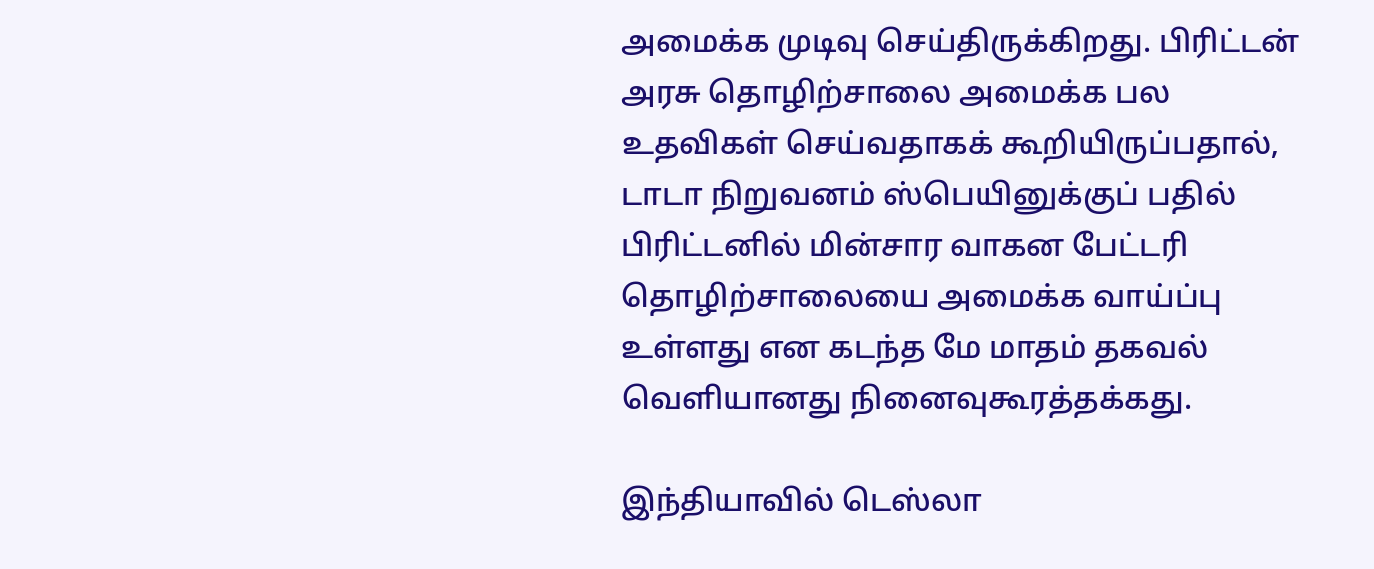அமைக்க முடிவு செய்திருக்கிறது. பிரிட்டன் அரசு தொழிற்சாலை அமைக்க பல உதவிகள் செய்வதாகக் கூறியிருப்பதால், டாடா நிறுவனம் ஸ்பெயினுக்குப் பதில் பிரிட்டனில் மின்சார வாகன பேட்டரி தொழிற்சாலையை அமைக்க வாய்ப்பு உள்ளது என கடந்த மே மாதம் தகவல் வெளியானது நினைவுகூரத்தக்கது.

இந்தியாவில் டெஸ்லா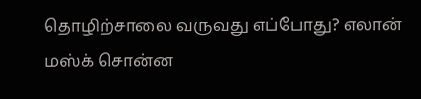தொழிற்சாலை வருவது எப்போது? எலான் மஸ்க் சொன்ன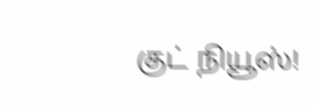குட் நியூஸ்!